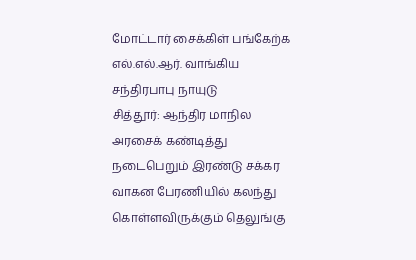மோட்டார் சைக்கிள் பங்கேற்க எல்.எல்.ஆர். வாங்கிய சந்திரபாபு நாயுடு
சித்தூர்: ஆந்திர மாநில அரசைக் கண்டித்து நடைபெறும் இரண்டு சக்கர வாகன பேரணியில் கலந்து கொள்ளவிருக்கும் தெலுங்கு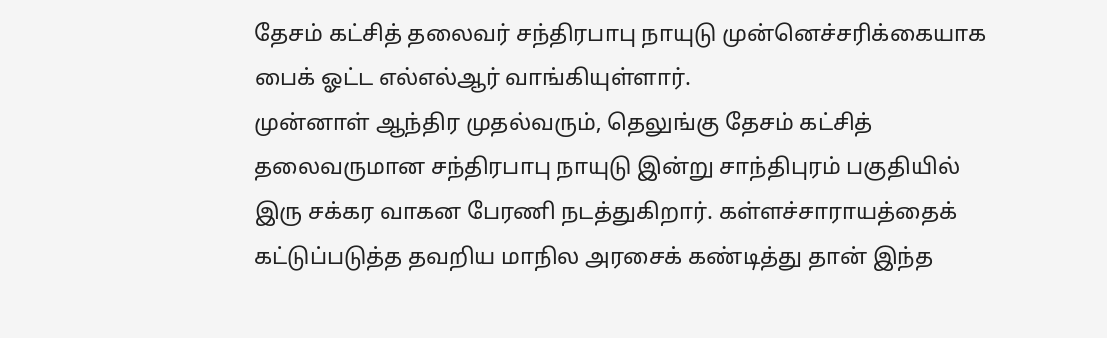தேசம் கட்சித் தலைவர் சந்திரபாபு நாயுடு முன்னெச்சரிக்கையாக பைக் ஓட்ட எல்எல்ஆர் வாங்கியுள்ளார்.
முன்னாள் ஆந்திர முதல்வரும், தெலுங்கு தேசம் கட்சித் தலைவருமான சந்திரபாபு நாயுடு இன்று சாந்திபுரம் பகுதியில் இரு சக்கர வாகன பேரணி நடத்துகிறார். கள்ளச்சாராயத்தைக் கட்டுப்படுத்த தவறிய மாநில அரசைக் கண்டித்து தான் இந்த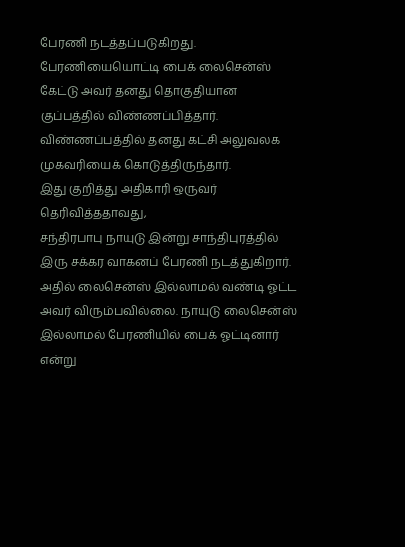பேரணி நடத்தப்படுகிறது. பேரணியையொட்டி பைக் லைசென்ஸ் கேட்டு அவர் தனது தொகுதியான குப்பத்தில் விண்ணப்பித்தார்.
விண்ணப்பத்தில் தனது கட்சி அலுவலக முகவரியைக் கொடுத்திருந்தார்.
இது குறித்து அதிகாரி ஒருவர் தெரிவித்ததாவது,
சந்திரபாபு நாயுடு இன்று சாந்திபுரத்தில் இரு சக்கர வாகனப் பேரணி நடத்துகிறார். அதில் லைசென்ஸ் இல்லாமல் வண்டி ஓட்ட அவர் விரும்பவில்லை. நாயுடு லைசென்ஸ் இல்லாமல் பேரணியில் பைக் ஓட்டினார் என்று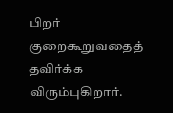பிறர் குறைகூறுவதைத் தவிர்க்க விரும்புகிறார்.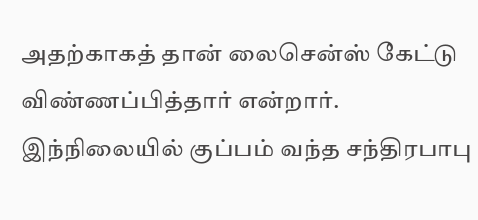அதற்காகத் தான் லைசென்ஸ் கேட்டு விண்ணப்பித்தார் என்றார்.
இந்நிலையில் குப்பம் வந்த சந்திரபாபு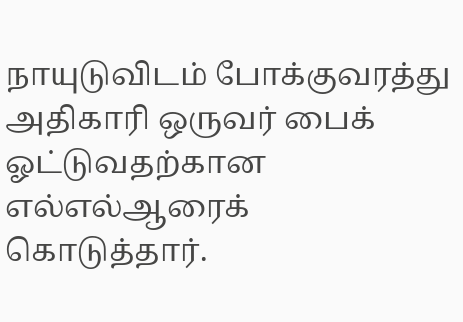நாயுடுவிடம் போக்குவரத்து அதிகாரி ஒருவர் பைக் ஓட்டுவதற்கான எல்எல்ஆரைக் கொடுத்தார்.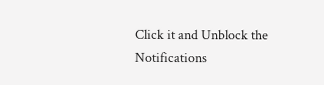Click it and Unblock the Notifications